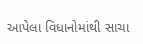આપેલા વિધાનોમાંથી સાચા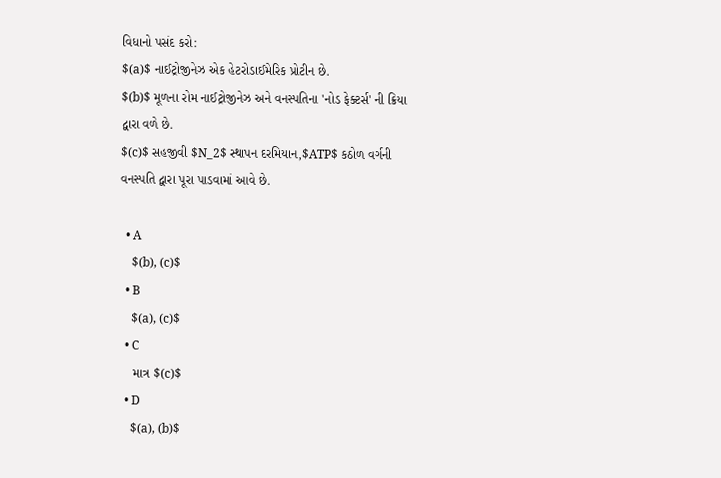વિધાનો પસંદ કરો:
$(a)$ નાઈટ્રોજીનેઝ એક હેટરોડાઈમેરિક પ્રોટીન છે.
$(b)$ મૂળના રોમ નાઈટ્રોજીનેઝ અને વનસ્પતિના 'નોડ ફેક્ટર્સ' ની ક્રિયા દ્વારા વળે છે.
$(c)$ સહજીવી $N_2$ સ્થાપન દરમિયાન,$ATP$ કઠોળ વર્ગની વનસ્પતિ દ્વારા પૂરા પાડવામાં આવે છે.

  • A
    $(b), (c)$
  • B
    $(a), (c)$
  • C
    માત્ર $(c)$
  • D
    $(a), (b)$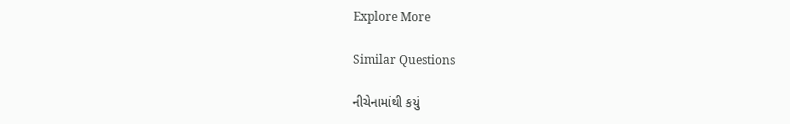Explore More

Similar Questions

નીચેનામાંથી કયું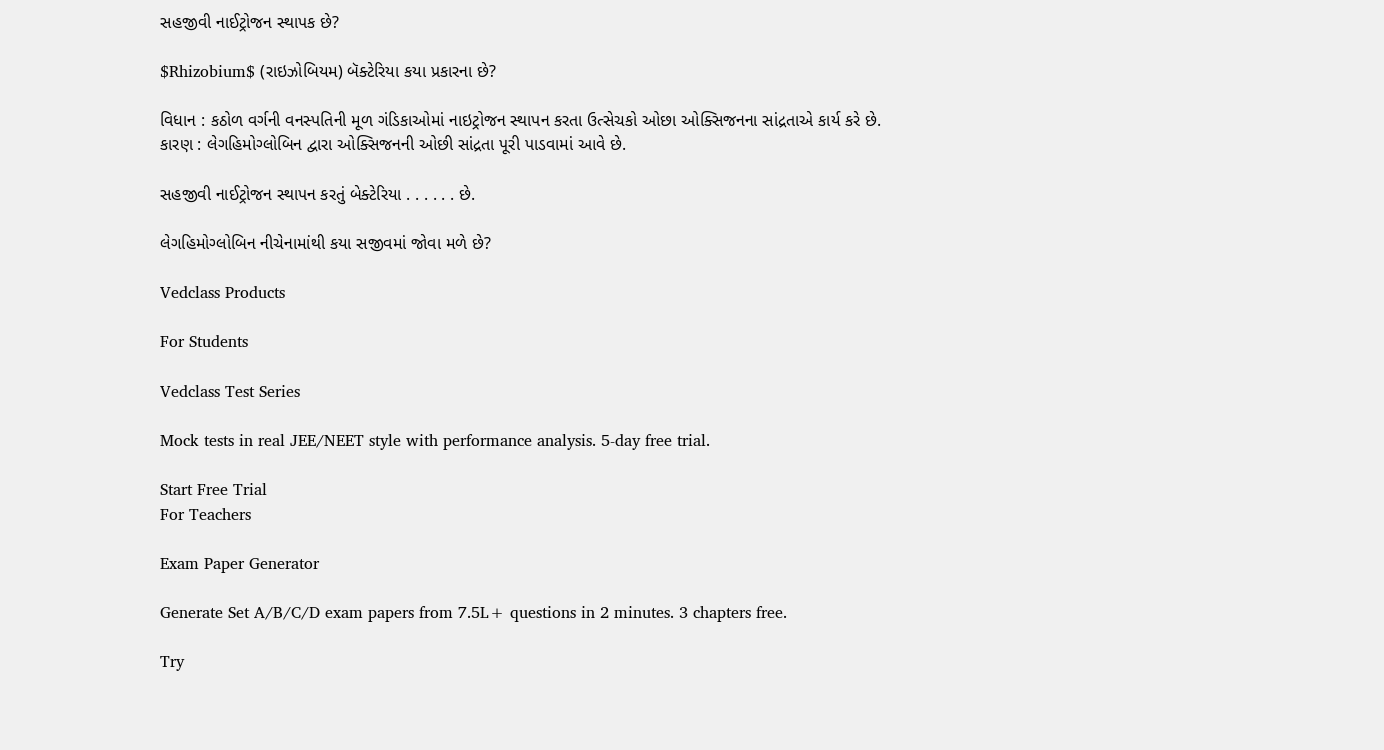સહજીવી નાઈટ્રોજન સ્થાપક છે?

$Rhizobium$ (રાઇઝોબિયમ) બૅક્ટેરિયા કયા પ્રકારના છે?

વિધાન : કઠોળ વર્ગની વનસ્પતિની મૂળ ગંડિકાઓમાં નાઇટ્રોજન સ્થાપન કરતા ઉત્સેચકો ઓછા ઓક્સિજનના સાંદ્રતાએ કાર્ય કરે છે.
કારણ : લેગહિમોગ્લોબિન દ્વારા ઓક્સિજનની ઓછી સાંદ્રતા પૂરી પાડવામાં આવે છે.

સહજીવી નાઈટ્રોજન સ્થાપન કરતું બેક્ટેરિયા . . . . . . છે.

લેગહિમોગ્લોબિન નીચેનામાંથી કયા સજીવમાં જોવા મળે છે?

Vedclass Products

For Students

Vedclass Test Series

Mock tests in real JEE/NEET style with performance analysis. 5-day free trial.

Start Free Trial
For Teachers

Exam Paper Generator

Generate Set A/B/C/D exam papers from 7.5L+ questions in 2 minutes. 3 chapters free.

Try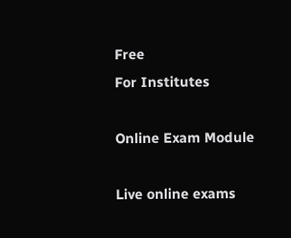Free
For Institutes

Online Exam Module

Live online exams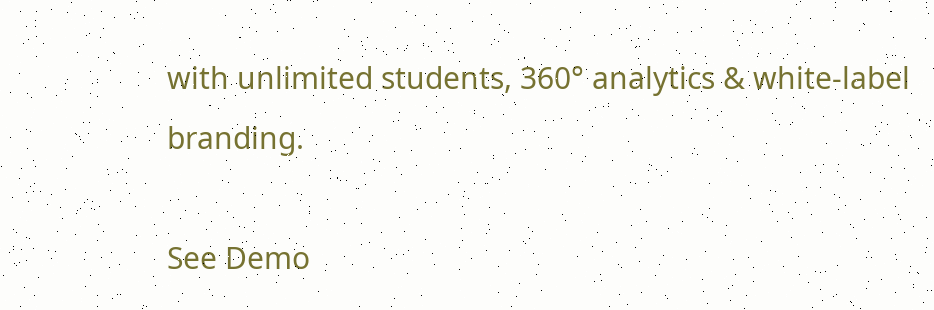with unlimited students, 360° analytics & white-label branding.

See Demo